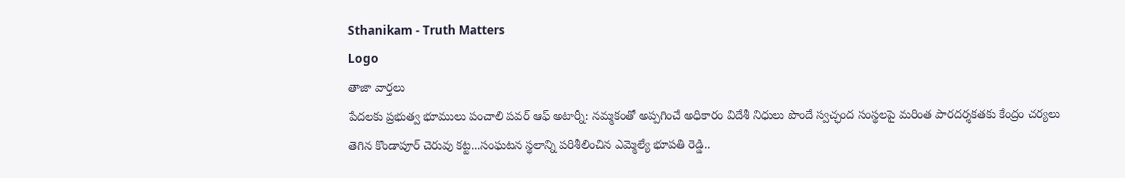Sthanikam - Truth Matters
Logo
తాజా వార్తలు
పేదలకు ప్రభుత్వ భూములు పంచాలి పవర్ ఆఫ్ అటార్నీ: నమ్మకంతో అప్పగించే అధికారం విదేశీ నిధులు పొందే స్వచ్ఛంద సంస్థలపై మరింత పారదర్శకతకు కేంద్రం చర్యలు తెగిన కొండాపూర్ చెరువు కట్ట...సంఘటన స్థలాన్ని పరిశీలించిన ఎమ్మెల్యే భూపతి రెడ్డి..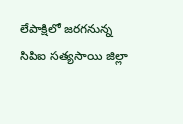లేపాక్షిలో జరగనున్న సిపిఐ సత్యసాయి జిల్లా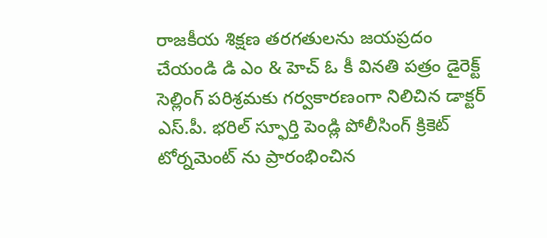రాజకీయ శిక్షణ తరగతులను జయప్రదం చేయండి డి ఎం & హెచ్ ఓ కీ వినతి పత్రం డైరెక్ట్ సెల్లింగ్ పరిశ్రమకు గర్వకారణంగా నిలిచిన డాక్టర్ ఎస్.పీ. భరిల్ స్ఫూర్తి పెండ్లి పోలీసింగ్ క్రికెట్ టోర్నమెంట్ ను ప్రారంభించిన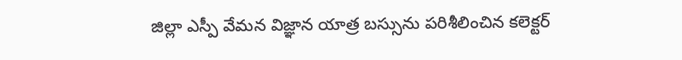జిల్లా ఎస్పీ వేమన విజ్ఞాన యాత్ర బస్సును పరిశీలించిన కలెక్టర్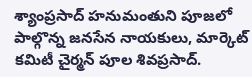శ్యాంప్రసాద్ హనుమంతుని పూజలో పాల్గొన్న జనసేన నాయకులు, మార్కెట్ కమిటీ చైర్మన్ పూల శివప్రసాద్.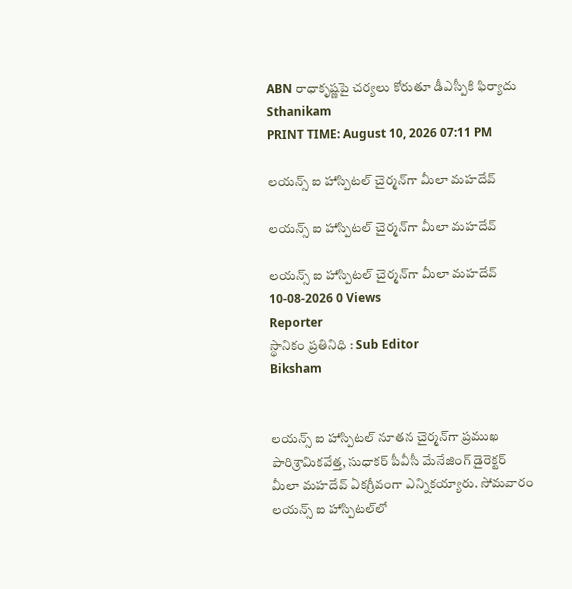ABN రాధాకృష్ణపై చర్యలు కోరుతూ డీఎస్పీకి ఫిర్యాదు
Sthanikam
PRINT TIME: August 10, 2026 07:11 PM

లయన్స్‌ ఐ హాస్పిటల్‌ చైర్మన్‌గా మీలా మహదేవ్‌

లయన్స్‌ ఐ హాస్పిటల్‌ చైర్మన్‌గా మీలా మహదేవ్‌

లయన్స్‌ ఐ హాస్పిటల్‌ చైర్మన్‌గా మీలా మహదేవ్‌
10-08-2026 0 Views
Reporter
స్థానికం ప్రతినిధి : Sub Editor
Biksham


లయన్స్‌ ఐ హాస్పిటల్‌ నూతన చైర్మన్‌గా ప్రముఖ పారిశ్రామికవేత్త, సుధాకర్‌ పీవీసీ మేనేజింగ్‌ డైరెక్టర్‌ మీలా మహదేవ్‌ ఏకగ్రీవంగా ఎన్నికయ్యారు. సోమవారం లయన్స్‌ ఐ హాస్పిటల్‌లో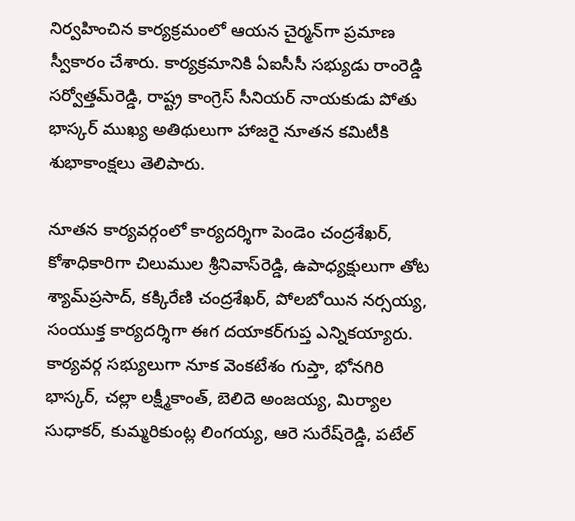నిర్వహించిన కార్యక్రమంలో ఆయన చైర్మన్‌గా ప్రమాణ స్వీకారం చేశారు. కార్యక్రమానికి ఏఐసీసీ సభ్యుడు రాంరెడ్డి సర్వోత్తమ్‌రెడ్డి, రాష్ట్ర కాంగ్రెస్‌ సీనియర్‌ నాయకుడు పోతు భాస్కర్‌ ముఖ్య అతిథులుగా హాజరై నూతన కమిటీకి శుభాకాంక్షలు తెలిపారు.

నూతన కార్యవర్గంలో కార్యదర్శిగా పెండెం చంద్రశేఖర్‌, కోశాధికారిగా చిలుముల శ్రీనివాస్‌రెడ్డి, ఉపాధ్యక్షులుగా తోట శ్యామ్‌ప్రసాద్‌, కక్కిరేణి చంద్రశేఖర్‌, పోలబోయిన నర్సయ్య, సంయుక్త కార్యదర్శిగా ఈగ దయాకర్‌గుప్త ఎన్నికయ్యారు. కార్యవర్గ సభ్యులుగా నూక వెంకటేశం గుప్తా, భోనగిరి భాస్కర్‌, చల్లా లక్ష్మీకాంత్‌, బెలిదె అంజయ్య, మిర్యాల సుధాకర్‌, కుమ్మరికుంట్ల లింగయ్య, ఆరె సురేష్‌రెడ్డి, పటేల్‌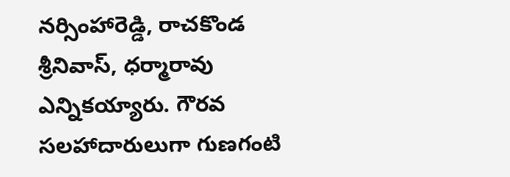నర్సింహారెడ్డి, రాచకొండ శ్రీనివాస్‌, ధర్మారావు ఎన్నికయ్యారు. గౌరవ సలహాదారులుగా గుణగంటి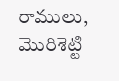రాములు, మొరిశెట్టి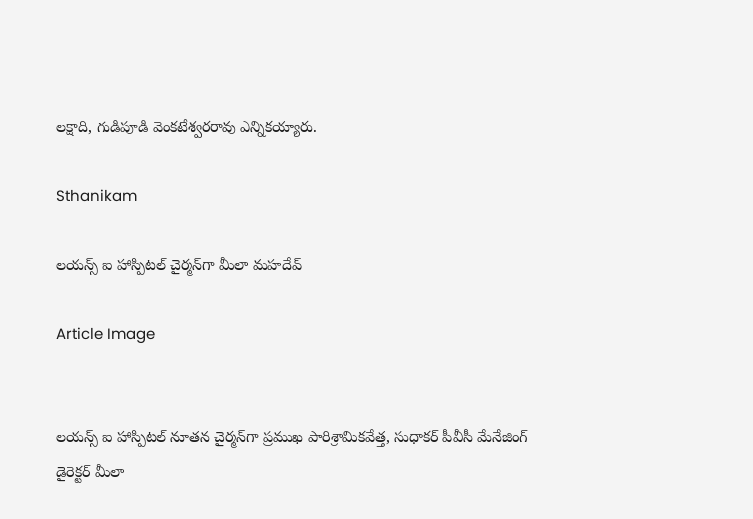లక్షాది, గుడిపూడి వెంకటేశ్వరరావు ఎన్నికయ్యారు.

Sthanikam

లయన్స్‌ ఐ హాస్పిటల్‌ చైర్మన్‌గా మీలా మహదేవ్‌

Article Image


లయన్స్‌ ఐ హాస్పిటల్‌ నూతన చైర్మన్‌గా ప్రముఖ పారిశ్రామికవేత్త, సుధాకర్‌ పీవీసీ మేనేజింగ్‌ డైరెక్టర్‌ మీలా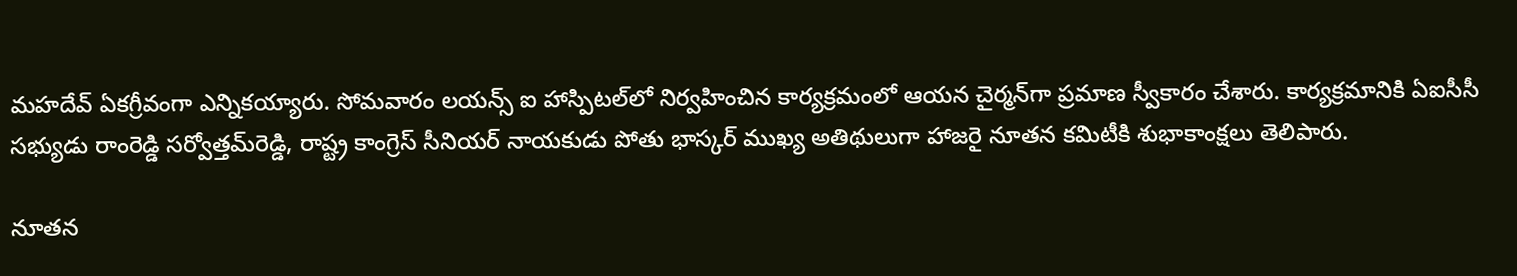మహదేవ్‌ ఏకగ్రీవంగా ఎన్నికయ్యారు. సోమవారం లయన్స్‌ ఐ హాస్పిటల్‌లో నిర్వహించిన కార్యక్రమంలో ఆయన చైర్మన్‌గా ప్రమాణ స్వీకారం చేశారు. కార్యక్రమానికి ఏఐసీసీ సభ్యుడు రాంరెడ్డి సర్వోత్తమ్‌రెడ్డి, రాష్ట్ర కాంగ్రెస్‌ సీనియర్‌ నాయకుడు పోతు భాస్కర్‌ ముఖ్య అతిథులుగా హాజరై నూతన కమిటీకి శుభాకాంక్షలు తెలిపారు.

నూతన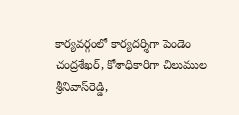కార్యవర్గంలో కార్యదర్శిగా పెండెం చంద్రశేఖర్‌, కోశాధికారిగా చిలుముల శ్రీనివాస్‌రెడ్డి,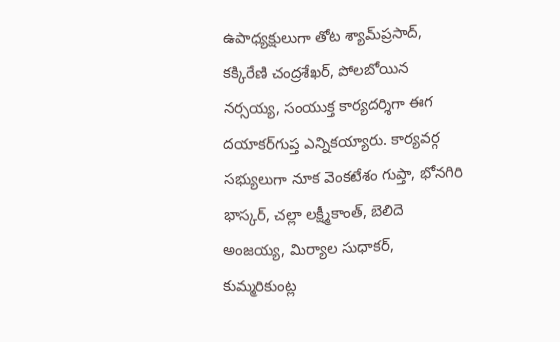ఉపాధ్యక్షులుగా తోట శ్యామ్‌ప్రసాద్‌, కక్కిరేణి చంద్రశేఖర్‌, పోలబోయిన నర్సయ్య, సంయుక్త కార్యదర్శిగా ఈగ దయాకర్‌గుప్త ఎన్నికయ్యారు. కార్యవర్గ సభ్యులుగా నూక వెంకటేశం గుప్తా, భోనగిరి భాస్కర్‌, చల్లా లక్ష్మీకాంత్‌, బెలిదె అంజయ్య, మిర్యాల సుధాకర్‌, కుమ్మరికుంట్ల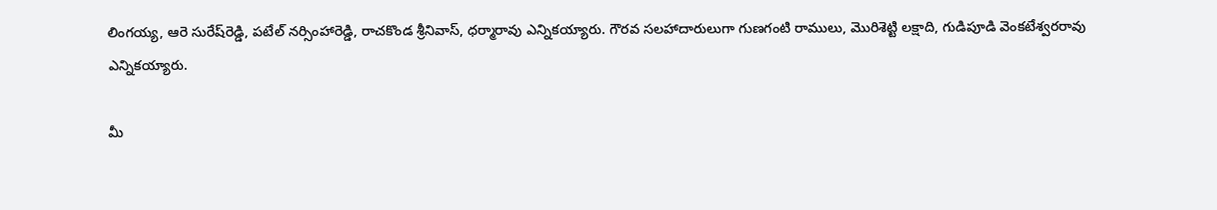లింగయ్య, ఆరె సురేష్‌రెడ్డి, పటేల్‌ నర్సింహారెడ్డి, రాచకొండ శ్రీనివాస్‌, ధర్మారావు ఎన్నికయ్యారు. గౌరవ సలహాదారులుగా గుణగంటి రాములు, మొరిశెట్టి లక్షాది, గుడిపూడి వెంకటేశ్వరరావు ఎన్నికయ్యారు.

మీ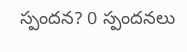స్పందన? 0 స్పందనలు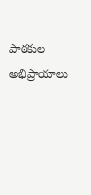పాఠకుల అభిప్రాయాలు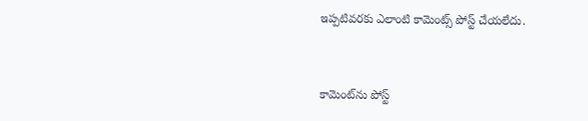ఇప్పటివరకు ఎలాంటి కామెంట్స్ పోస్ట్ చేయలేదు.


కామెంట్‌ను పోస్ట్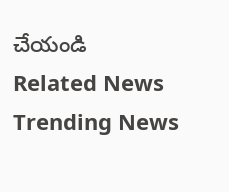చేయండి
Related News
Trending News